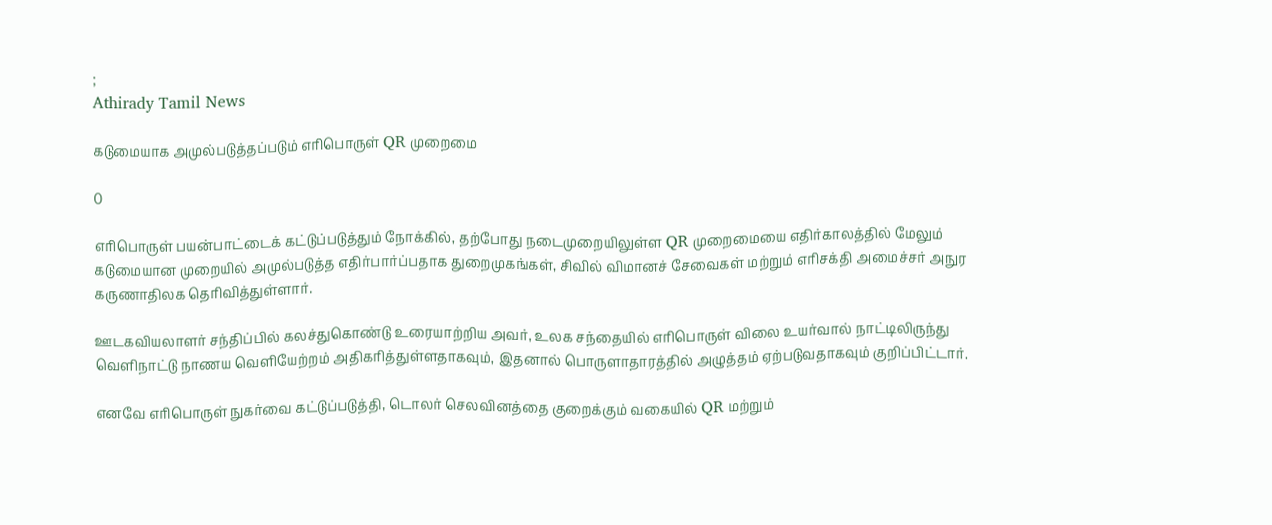;
Athirady Tamil News

கடுமையாக அமுல்படுத்தப்படும் எரிபொருள் QR முறைமை

0

எரிபொருள் பயன்பாட்டைக் கட்டுப்படுத்தும் நோக்கில், தற்போது நடைமுறையிலுள்ள QR முறைமையை எதிர்காலத்தில் மேலும் கடுமையான முறையில் அமுல்படுத்த எதிர்பார்ப்பதாக துறைமுகங்கள், சிவில் விமானச் சேவைகள் மற்றும் எரிசக்தி அமைச்சர் அநுர கருணாதிலக தெரிவித்துள்ளார்.

ஊடகவியலாளர் சந்திப்பில் கலச்துகொண்டு உரையாற்றிய அவர், உலக சந்தையில் எரிபொருள் விலை உயர்வால் நாட்டிலிருந்து வெளிநாட்டு நாணய வெளியேற்றம் அதிகரித்துள்ளதாகவும், இதனால் பொருளாதாரத்தில் அழுத்தம் ஏற்படுவதாகவும் குறிப்பிட்டார்.

எனவே எரிபொருள் நுகர்வை கட்டுப்படுத்தி, டொலர் செலவினத்தை குறைக்கும் வகையில் QR மற்றும்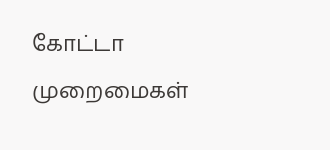கோட்டா முறைமைகள்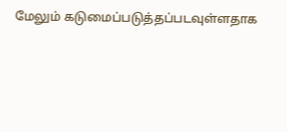மேலும் கடுமைப்படுத்தப்படவுள்ளதாக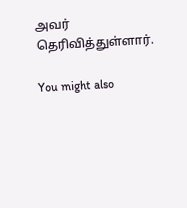அவர் தெரிவித்துள்ளார்.

You might also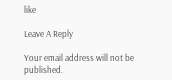like

Leave A Reply

Your email address will not be published.